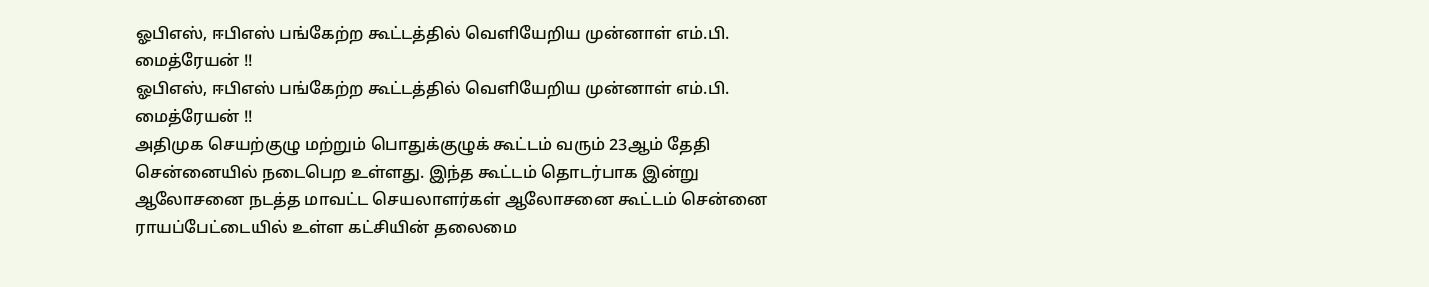ஓபிஎஸ், ஈபிஎஸ் பங்கேற்ற கூட்டத்தில் வெளியேறிய முன்னாள் எம்.பி. மைத்ரேயன் !!
ஓபிஎஸ், ஈபிஎஸ் பங்கேற்ற கூட்டத்தில் வெளியேறிய முன்னாள் எம்.பி. மைத்ரேயன் !!
அதிமுக செயற்குழு மற்றும் பொதுக்குழுக் கூட்டம் வரும் 23ஆம் தேதி சென்னையில் நடைபெற உள்ளது. இந்த கூட்டம் தொடர்பாக இன்று ஆலோசனை நடத்த மாவட்ட செயலாளர்கள் ஆலோசனை கூட்டம் சென்னை ராயப்பேட்டையில் உள்ள கட்சியின் தலைமை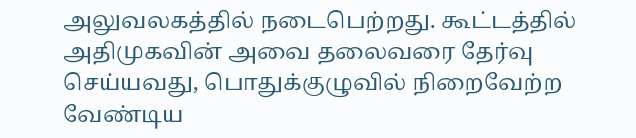அலுவலகத்தில் நடைபெற்றது. கூட்டத்தில் அதிமுகவின் அவை தலைவரை தேர்வு செய்யவது, பொதுக்குழுவில் நிறைவேற்ற வேண்டிய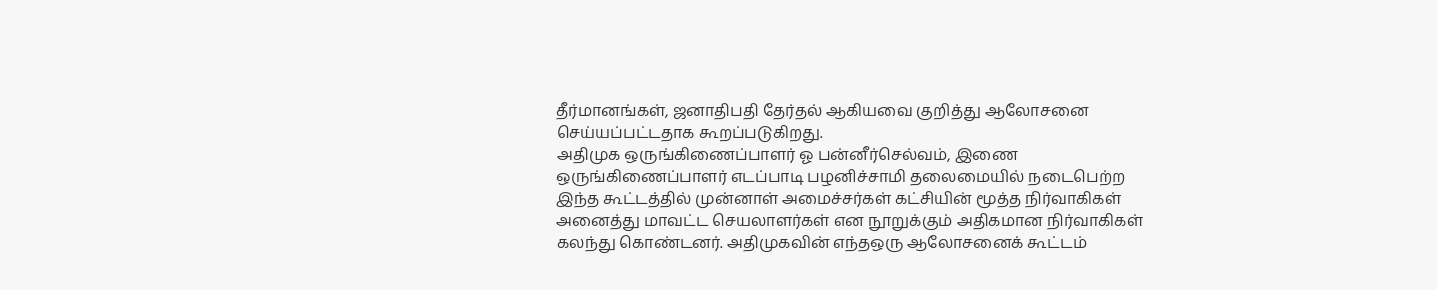தீர்மானங்கள், ஜனாதிபதி தேர்தல் ஆகியவை குறித்து ஆலோசனை செய்யப்பட்டதாக கூறப்படுகிறது.
அதிமுக ஒருங்கிணைப்பாளர் ஓ பன்னீர்செல்வம், இணை ஒருங்கிணைப்பாளர் எடப்பாடி பழனிச்சாமி தலைமையில் நடைபெற்ற இந்த கூட்டத்தில் முன்னாள் அமைச்சர்கள் கட்சியின் மூத்த நிர்வாகிகள் அனைத்து மாவட்ட செயலாளர்கள் என நூறுக்கும் அதிகமான நிர்வாகிகள் கலந்து கொண்டனர். அதிமுகவின் எந்தஒரு ஆலோசனைக் கூட்டம்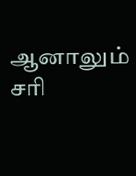ஆனாலும் சரி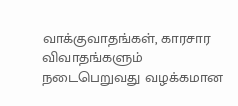வாக்குவாதங்கள், காரசார விவாதங்களும் நடைபெறுவது வழக்கமான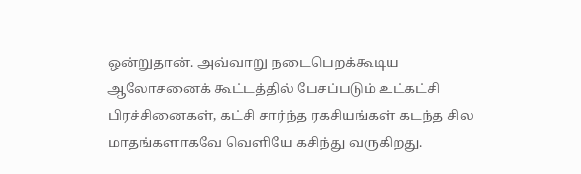ஒன்றுதான். அவ்வாறு நடைபெறக்கூடிய ஆலோசனைக் கூட்டத்தில் பேசப்படும் உட்கட்சி பிரச்சினைகள், கட்சி சார்ந்த ரகசியங்கள் கடந்த சில மாதங்களாகவே வெளியே கசிந்து வருகிறது.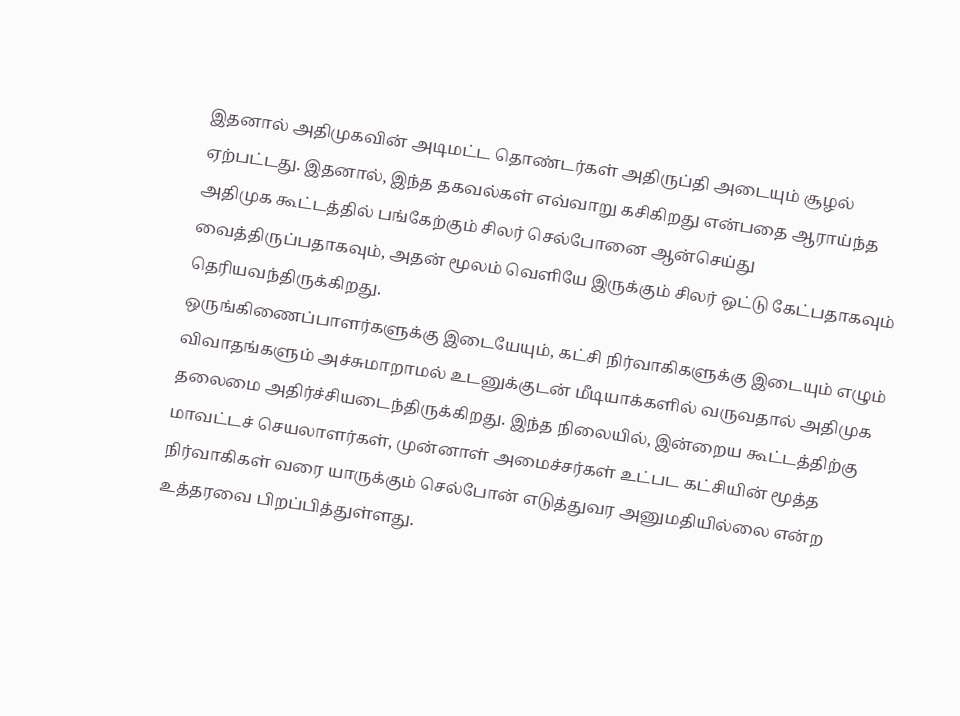இதனால் அதிமுகவின் அடிமட்ட தொண்டர்கள் அதிருப்தி அடையும் சூழல் ஏற்பட்டது. இதனால், இந்த தகவல்கள் எவ்வாறு கசிகிறது என்பதை ஆராய்ந்த அதிமுக கூட்டத்தில் பங்கேற்கும் சிலர் செல்போனை ஆன்செய்து வைத்திருப்பதாகவும், அதன் மூலம் வெளியே இருக்கும் சிலர் ஒட்டு கேட்பதாகவும் தெரியவந்திருக்கிறது.
ஒருங்கிணைப்பாளர்களுக்கு இடையேயும், கட்சி நிர்வாகிகளுக்கு இடையும் எழும் விவாதங்களும் அச்சுமாறாமல் உடனுக்குடன் மீடியாக்களில் வருவதால் அதிமுக தலைமை அதிர்ச்சியடைந்திருக்கிறது. இந்த நிலையில், இன்றைய கூட்டத்திற்கு மாவட்டச் செயலாளர்கள், முன்னாள் அமைச்சர்கள் உட்பட கட்சியின் மூத்த நிர்வாகிகள் வரை யாருக்கும் செல்போன் எடுத்துவர அனுமதியில்லை என்ற உத்தரவை பிறப்பித்துள்ளது.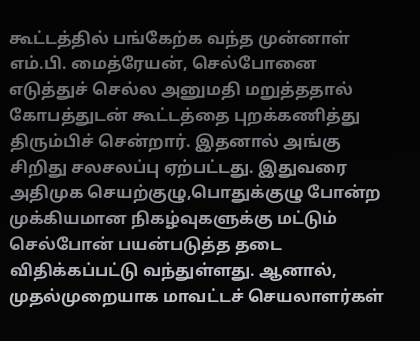கூட்டத்தில் பங்கேற்க வந்த முன்னாள் எம்.பி. மைத்ரேயன், செல்போனை எடுத்துச் செல்ல அனுமதி மறுத்ததால் கோபத்துடன் கூட்டத்தை புறக்கணித்து திரும்பிச் சென்றார். இதனால் அங்கு சிறிது சலசலப்பு ஏற்பட்டது. இதுவரை அதிமுக செயற்குழு,பொதுக்குழு போன்ற முக்கியமான நிகழ்வுகளுக்கு மட்டும் செல்போன் பயன்படுத்த தடை விதிக்கப்பட்டு வந்துள்ளது. ஆனால், முதல்முறையாக மாவட்டச் செயலாளர்கள்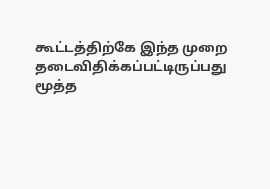கூட்டத்திற்கே இந்த முறை தடைவிதிக்கப்பட்டிருப்பது மூத்த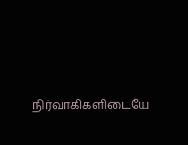நிர்வாகிகளிடையே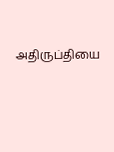அதிருப்தியை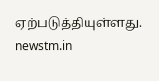ஏற்படுத்தியுள்ளது.
newstm.in